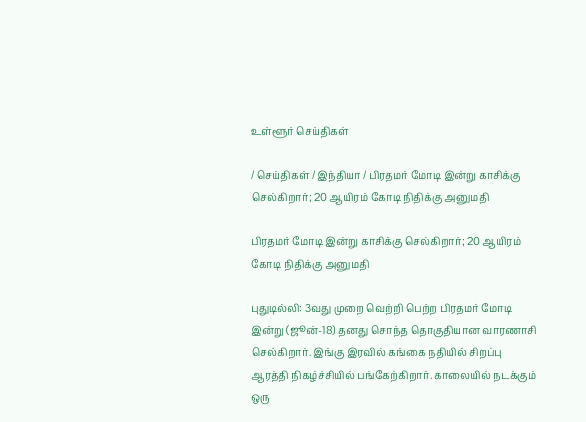உள்ளூர் செய்திகள்

/ செய்திகள் / இந்தியா / பிரதமர் மோடி இன்று காசிக்கு செல்கிறார்; 20 ஆயிரம் கோடி நிதிக்கு அனுமதி

பிரதமர் மோடி இன்று காசிக்கு செல்கிறார்; 20 ஆயிரம் கோடி நிதிக்கு அனுமதி

புதுடில்லி: 3வது முறை வெற்றி பெற்ற பிரதமர் மோடி இன்று (ஜூன்-18) தனது சொந்த தொகுதியான வாரணாசி செல்கிறார். இங்கு இரவில் கங்கை நதியில் சிறப்பு ஆரத்தி நிகழ்ச்சியில் பங்கேற்கிறார். காலையில் நடக்கும் ஒரு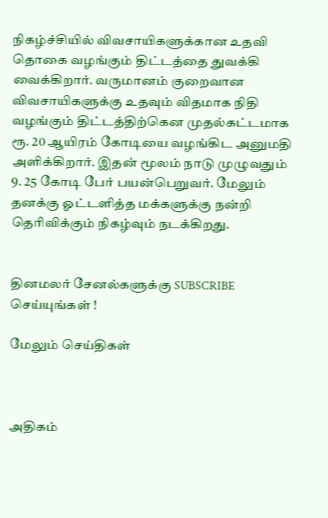நிகழ்ச்சியில் விவசாயிகளுக்கான உதவி தொகை வழங்கும் திட்டத்தை துவக்கி வைக்கிறார். வருமானம் குறைவான விவசாயிகளுக்கு உதவும் விதமாக நிதி வழங்கும் திட்டத்திற்கென முதல்கட்டமாக ரூ. 20 ஆயிரம் கோடியை வழங்கிட அனுமதி அளிக்கிறார். இதன் மூலம் நாடு முழுவதும் 9. 25 கோடி பேர் பயன்பெறுவர். மேலும் தனக்கு ஓட்டளித்த மக்களுக்கு நன்றி தெரிவிக்கும் நிகழ்வும் நடக்கிறது.


தினமலர் சேனல்களுக்கு SUBSCRIBE செய்யுங்கள் !

மேலும் செய்திகள்



அதிகம்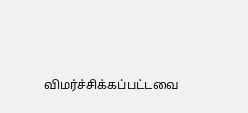விமர்ச்சிக்கப்பட்டவை